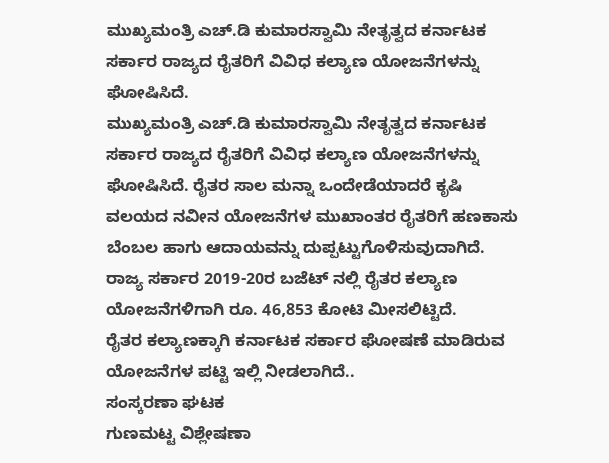ಮುಖ್ಯಮಂತ್ರಿ ಎಚ್.ಡಿ ಕುಮಾರಸ್ವಾಮಿ ನೇತೃತ್ವದ ಕರ್ನಾಟಕ ಸರ್ಕಾರ ರಾಜ್ಯದ ರೈತರಿಗೆ ವಿವಿಧ ಕಲ್ಯಾಣ ಯೋಜನೆಗಳನ್ನು ಘೋಷಿಸಿದೆ.
ಮುಖ್ಯಮಂತ್ರಿ ಎಚ್.ಡಿ ಕುಮಾರಸ್ವಾಮಿ ನೇತೃತ್ವದ ಕರ್ನಾಟಕ ಸರ್ಕಾರ ರಾಜ್ಯದ ರೈತರಿಗೆ ವಿವಿಧ ಕಲ್ಯಾಣ ಯೋಜನೆಗಳನ್ನು ಘೋಷಿಸಿದೆ. ರೈತರ ಸಾಲ ಮನ್ನಾ ಒಂದೇಡೆಯಾದರೆ ಕೃಷಿ ವಲಯದ ನವೀನ ಯೋಜನೆಗಳ ಮುಖಾಂತರ ರೈತರಿಗೆ ಹಣಕಾಸು ಬೆಂಬಲ ಹಾಗು ಆದಾಯವನ್ನು ದುಪ್ಪಟ್ಟುಗೊಳಿಸುವುದಾಗಿದೆ.
ರಾಜ್ಯ ಸರ್ಕಾರ 2019-20ರ ಬಜೆಟ್ ನಲ್ಲಿ ರೈತರ ಕಲ್ಯಾಣ ಯೋಜನೆಗಳಿಗಾಗಿ ರೂ. 46,853 ಕೋಟಿ ಮೀಸಲಿಟ್ಟಿದೆ.
ರೈತರ ಕಲ್ಯಾಣಕ್ಕಾಗಿ ಕರ್ನಾಟಕ ಸರ್ಕಾರ ಘೋಷಣೆ ಮಾಡಿರುವ ಯೋಜನೆಗಳ ಪಟ್ಟಿ ಇಲ್ಲಿ ನೀಡಲಾಗಿದೆ..
ಸಂಸ್ಕರಣಾ ಘಟಕ
ಗುಣಮಟ್ಟ ವಿಶ್ಲೇಷಣಾ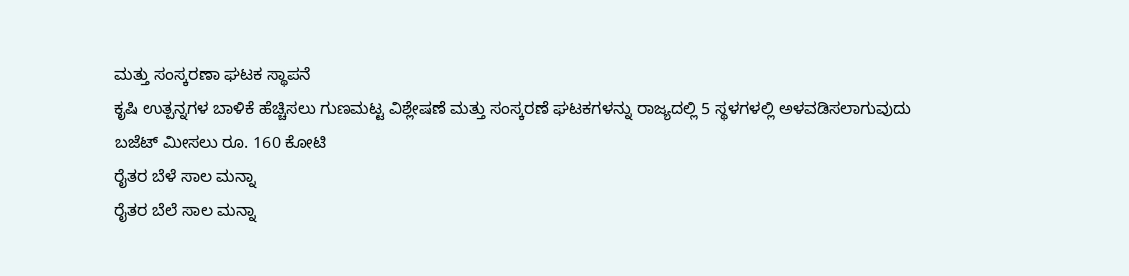ಮತ್ತು ಸಂಸ್ಕರಣಾ ಘಟಕ ಸ್ಥಾಪನೆ
ಕೃಷಿ ಉತ್ಪನ್ನಗಳ ಬಾಳಿಕೆ ಹೆಚ್ಚಿಸಲು ಗುಣಮಟ್ಟ ವಿಶ್ಲೇಷಣೆ ಮತ್ತು ಸಂಸ್ಕರಣೆ ಘಟಕಗಳನ್ನು ರಾಜ್ಯದಲ್ಲಿ 5 ಸ್ಥಳಗಳಲ್ಲಿ ಅಳವಡಿಸಲಾಗುವುದು
ಬಜೆಟ್ ಮೀಸಲು ರೂ. 160 ಕೋಟಿ
ರೈತರ ಬೆಳೆ ಸಾಲ ಮನ್ನಾ
ರೈತರ ಬೆಲೆ ಸಾಲ ಮನ್ನಾ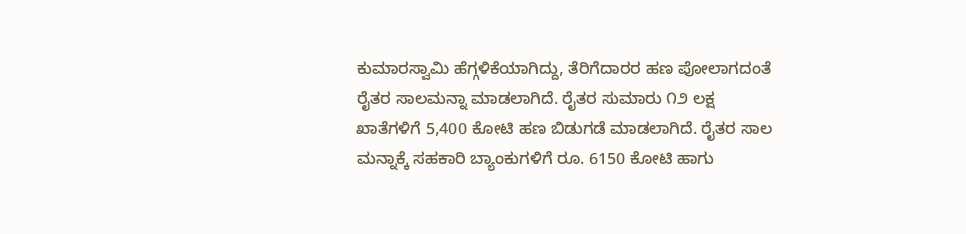ಕುಮಾರಸ್ವಾಮಿ ಹೆಗ್ಗಳಿಕೆಯಾಗಿದ್ದು, ತೆರಿಗೆದಾರರ ಹಣ ಪೋಲಾಗದಂತೆ ರೈತರ ಸಾಲಮನ್ನಾ ಮಾಡಲಾಗಿದೆ. ರೈತರ ಸುಮಾರು ೧೨ ಲಕ್ಷ ಖಾತೆಗಳಿಗೆ 5,400 ಕೋಟಿ ಹಣ ಬಿಡುಗಡೆ ಮಾಡಲಾಗಿದೆ. ರೈತರ ಸಾಲ ಮನ್ನಾಕ್ಕೆ ಸಹಕಾರಿ ಬ್ಯಾಂಕುಗಳಿಗೆ ರೂ. 6150 ಕೋಟಿ ಹಾಗು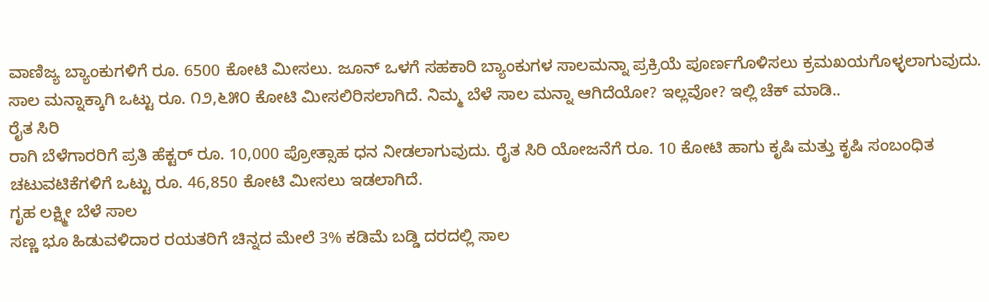ವಾಣಿಜ್ಯ ಬ್ಯಾಂಕುಗಳಿಗೆ ರೂ. 6500 ಕೋಟಿ ಮೀಸಲು. ಜೂನ್ ಒಳಗೆ ಸಹಕಾರಿ ಬ್ಯಾಂಕುಗಳ ಸಾಲಮನ್ನಾ ಪ್ರಕ್ರಿಯೆ ಪೂರ್ಣಗೊಳಿಸಲು ಕ್ರಮಖಯಗೊಳ್ಳಲಾಗುವುದು. ಸಾಲ ಮನ್ನಾಕ್ಕಾಗಿ ಒಟ್ಟು ರೂ. ೧೨,೬೫೦ ಕೋಟಿ ಮೀಸಲಿರಿಸಲಾಗಿದೆ. ನಿಮ್ಮ ಬೆಳೆ ಸಾಲ ಮನ್ನಾ ಆಗಿದೆಯೋ? ಇಲ್ಲವೋ? ಇಲ್ಲಿ ಚೆಕ್ ಮಾಡಿ..
ರೈತ ಸಿರಿ
ರಾಗಿ ಬೆಳೆಗಾರರಿಗೆ ಪ್ರತಿ ಹೆಕ್ಟರ್ ರೂ. 10,000 ಪ್ರೋತ್ಸಾಹ ಧನ ನೀಡಲಾಗುವುದು. ರೈತ ಸಿರಿ ಯೋಜನೆಗೆ ರೂ. 10 ಕೋಟಿ ಹಾಗು ಕೃಷಿ ಮತ್ತು ಕೃಷಿ ಸಂಬಂಧಿತ ಚಟುವಟಿಕೆಗಳಿಗೆ ಒಟ್ಟು ರೂ. 46,850 ಕೋಟಿ ಮೀಸಲು ಇಡಲಾಗಿದೆ.
ಗೃಹ ಲಕ್ಷ್ಮೀ ಬೆಳೆ ಸಾಲ
ಸಣ್ಣ ಭೂ ಹಿಡುವಳಿದಾರ ರಯತರಿಗೆ ಚಿನ್ನದ ಮೇಲೆ 3% ಕಡಿಮೆ ಬಡ್ಡಿ ದರದಲ್ಲಿ ಸಾಲ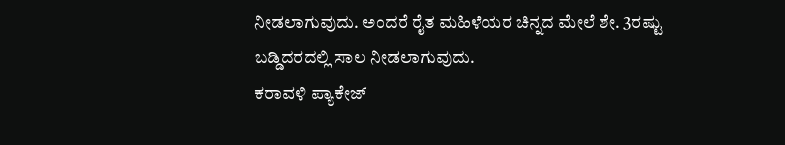ನೀಡಲಾಗುವುದು. ಅಂದರೆ ರೈತ ಮಹಿಳೆಯರ ಚಿನ್ನದ ಮೇಲೆ ಶೇ. 3ರಷ್ಟು ಬಡ್ಡಿದರದಲ್ಲಿ ಸಾಲ ನೀಡಲಾಗುವುದು.
ಕರಾವಳಿ ಪ್ಯಾಕೇಜ್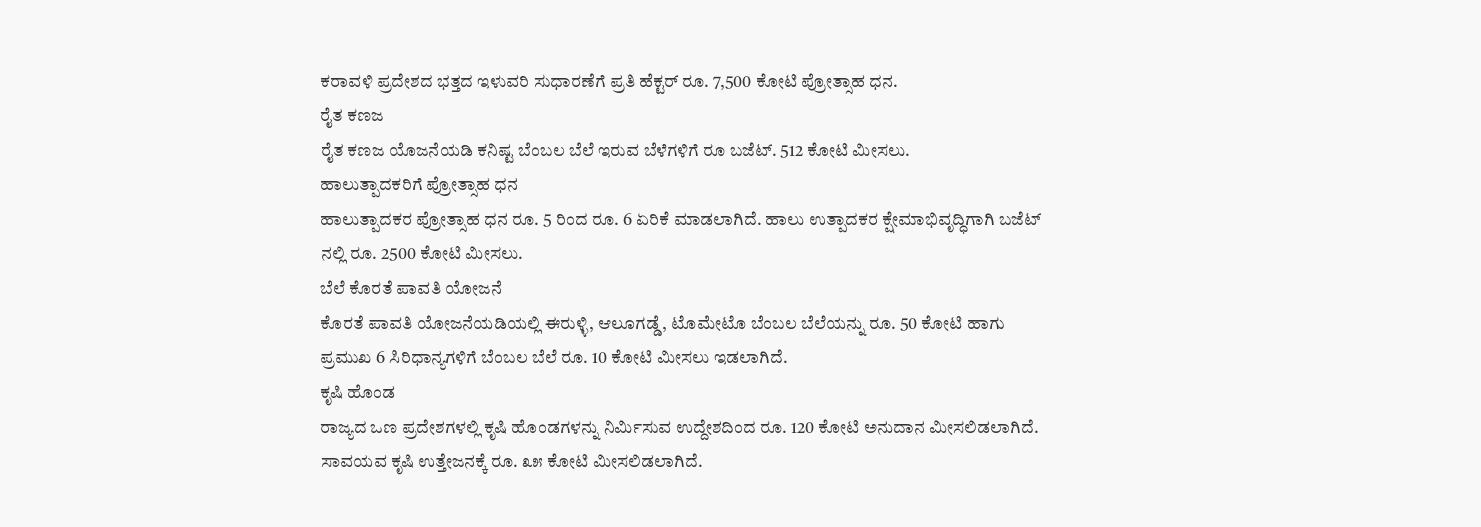ಕರಾವಳಿ ಪ್ರದೇಶದ ಭತ್ತದ ಇಳುವರಿ ಸುಧಾರಣೆಗೆ ಪ್ರತಿ ಹೆಕ್ಟರ್ ರೂ. 7,500 ಕೋಟಿ ಪ್ರೋತ್ಸಾಹ ಧನ.
ರೈತ ಕಣಜ
ರೈತ ಕಣಜ ಯೊಜನೆಯಡಿ ಕನಿಷ್ಟ ಬೆಂಬಲ ಬೆಲೆ ಇರುವ ಬೆಳೆಗಳಿಗೆ ರೂ ಬಜೆಟ್. 512 ಕೋಟಿ ಮೀಸಲು.
ಹಾಲುತ್ಪಾದಕರಿಗೆ ಪ್ರೋತ್ಸಾಹ ಧನ
ಹಾಲುತ್ಪಾದಕರ ಪ್ರೋತ್ಸಾಹ ಧನ ರೂ. 5 ರಿಂದ ರೂ. 6 ಏರಿಕೆ ಮಾಡಲಾಗಿದೆ. ಹಾಲು ಉತ್ಪಾದಕರ ಕ್ಷೇಮಾಭಿವೃದ್ಧಿಗಾಗಿ ಬಜೆಟ್ ನಲ್ಲಿ ರೂ. 2500 ಕೋಟಿ ಮೀಸಲು.
ಬೆಲೆ ಕೊರತೆ ಪಾವತಿ ಯೋಜನೆ
ಕೊರತೆ ಪಾವತಿ ಯೋಜನೆಯಡಿಯಲ್ಲಿ ಈರುಳ್ಳಿ, ಆಲೂಗಡ್ಡೆ, ಟೊಮೇಟೊ ಬೆಂಬಲ ಬೆಲೆಯನ್ನು ರೂ. 50 ಕೋಟಿ ಹಾಗು ಪ್ರಮುಖ 6 ಸಿರಿಧಾನ್ಯಗಳಿಗೆ ಬೆಂಬಲ ಬೆಲೆ ರೂ. 10 ಕೋಟಿ ಮೀಸಲು ಇಡಲಾಗಿದೆ.
ಕೃಷಿ ಹೊಂಡ
ರಾಜ್ಯದ ಒಣ ಪ್ರದೇಶಗಳಲ್ಲಿ ಕೃಷಿ ಹೊಂಡಗಳನ್ನು ನಿರ್ಮಿಸುವ ಉದ್ದೇಶದಿಂದ ರೂ. 120 ಕೋಟಿ ಅನುದಾನ ಮೀಸಲಿಡಲಾಗಿದೆ. ಸಾವಯವ ಕೃಷಿ ಉತ್ತೇಜನಕ್ಕೆ ರೂ. ೩೫ ಕೋಟಿ ಮೀಸಲಿಡಲಾಗಿದೆ.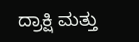ದ್ರಾಕ್ಷಿ ಮತ್ತು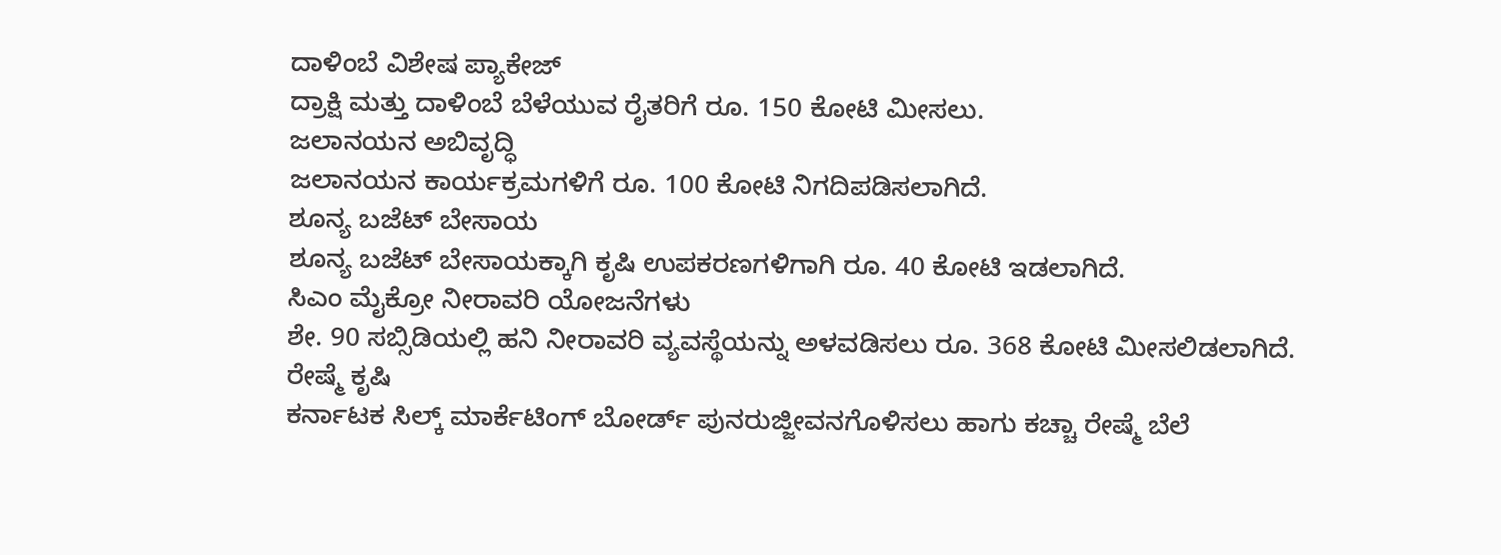ದಾಳಿಂಬೆ ವಿಶೇಷ ಪ್ಯಾಕೇಜ್
ದ್ರಾಕ್ಷಿ ಮತ್ತು ದಾಳಿಂಬೆ ಬೆಳೆಯುವ ರೈತರಿಗೆ ರೂ. 150 ಕೋಟಿ ಮೀಸಲು.
ಜಲಾನಯನ ಅಬಿವೃದ್ಧಿ
ಜಲಾನಯನ ಕಾರ್ಯಕ್ರಮಗಳಿಗೆ ರೂ. 100 ಕೋಟಿ ನಿಗದಿಪಡಿಸಲಾಗಿದೆ.
ಶೂನ್ಯ ಬಜೆಟ್ ಬೇಸಾಯ
ಶೂನ್ಯ ಬಜೆಟ್ ಬೇಸಾಯಕ್ಕಾಗಿ ಕೃಷಿ ಉಪಕರಣಗಳಿಗಾಗಿ ರೂ. 40 ಕೋಟಿ ಇಡಲಾಗಿದೆ.
ಸಿಎಂ ಮೈಕ್ರೋ ನೀರಾವರಿ ಯೋಜನೆಗಳು
ಶೇ. 90 ಸಬ್ಸಿಡಿಯಲ್ಲಿ ಹನಿ ನೀರಾವರಿ ವ್ಯವಸ್ಥೆಯನ್ನು ಅಳವಡಿಸಲು ರೂ. 368 ಕೋಟಿ ಮೀಸಲಿಡಲಾಗಿದೆ.
ರೇಷ್ಮೆ ಕೃಷಿ
ಕರ್ನಾಟಕ ಸಿಲ್ಕ್ ಮಾರ್ಕೆಟಿಂಗ್ ಬೋರ್ಡ್ ಪುನರುಜ್ಜೀವನಗೊಳಿಸಲು ಹಾಗು ಕಚ್ಚಾ ರೇಷ್ಮೆ ಬೆಲೆ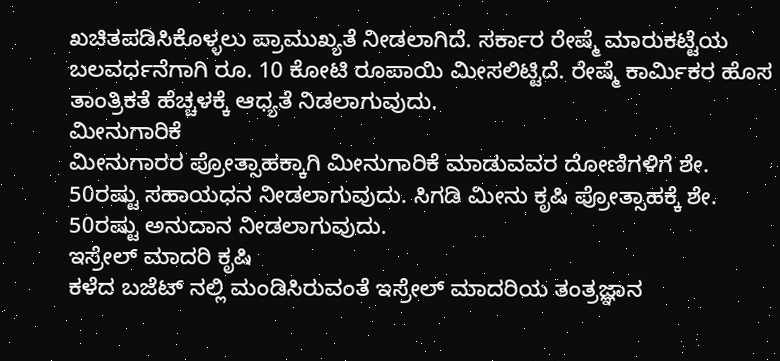ಖಚಿತಪಡಿಸಿಕೊಳ್ಳಲು ಪ್ರಾಮುಖ್ಯತೆ ನೀಡಲಾಗಿದೆ. ಸರ್ಕಾರ ರೇಷ್ಮೆ ಮಾರುಕಟ್ಟೆಯ ಬಲವರ್ಧನೆಗಾಗಿ ರೂ. 10 ಕೋಟಿ ರೂಪಾಯಿ ಮೀಸಲಿಟ್ಟಿದೆ. ರೇಷ್ಮೆ ಕಾರ್ಮಿಕರ ಹೊಸ ತಾಂತ್ರಿಕತೆ ಹೆಚ್ಚಳಕ್ಕೆ ಆಧ್ಯತೆ ನಿಡಲಾಗುವುದು.
ಮೀನುಗಾರಿಕೆ
ಮೀನುಗಾರರ ಪ್ರೋತ್ಸಾಹಕ್ಕಾಗಿ ಮೀನುಗಾರಿಕೆ ಮಾಡುವವರ ದೋಣಿಗಳಿಗೆ ಶೇ. 50ರಷ್ಟು ಸಹಾಯಧನ ನೀಡಲಾಗುವುದು. ಸಿಗಡಿ ಮೀನು ಕೃಷಿ ಪ್ರೋತ್ಸಾಹಕ್ಕೆ ಶೇ. 50ರಷ್ಟು ಅನುದಾನ ನೀಡಲಾಗುವುದು.
ಇಸ್ರೇಲ್ ಮಾದರಿ ಕೃಷಿ
ಕಳೆದ ಬಜೆಟ್ ನಲ್ಲಿ ಮಂಡಿಸಿರುವಂತೆ ಇಸ್ರೇಲ್ ಮಾದರಿಯ ತಂತ್ರಜ್ಞಾನ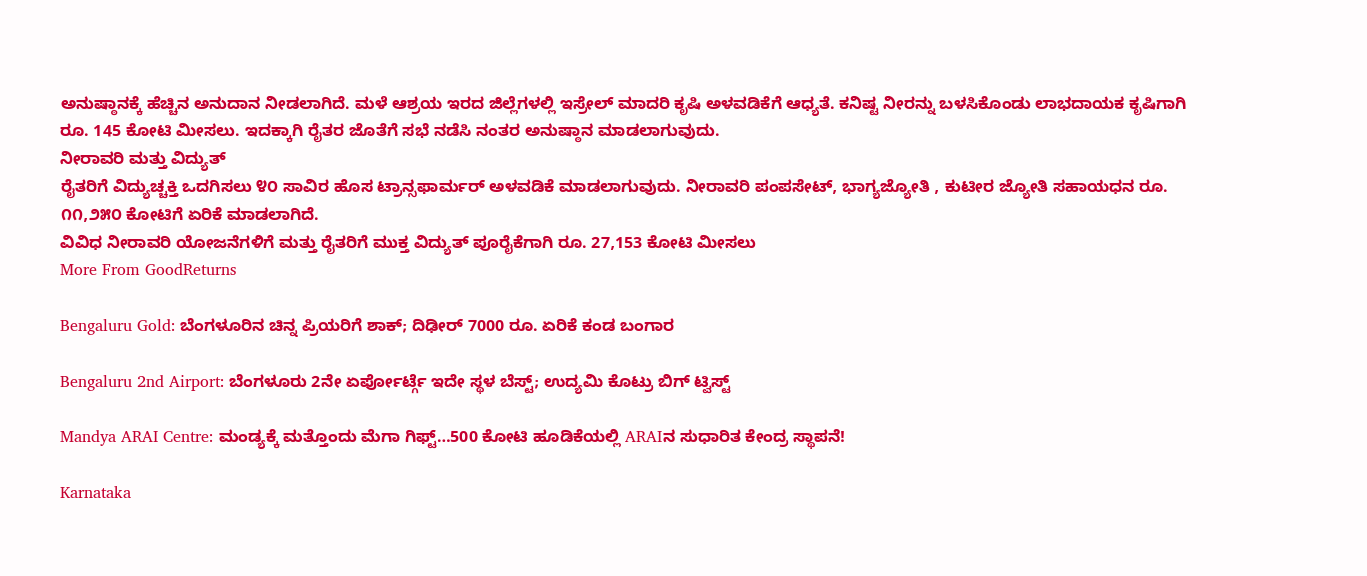ಅನುಷ್ಠಾನಕ್ಕೆ ಹೆಚ್ಚಿನ ಅನುದಾನ ನೀಡಲಾಗಿದೆ. ಮಳೆ ಆಶ್ರಯ ಇರದ ಜಿಲ್ಲೆಗಳಲ್ಲಿ ಇಸ್ರೇಲ್ ಮಾದರಿ ಕೃಷಿ ಅಳವಡಿಕೆಗೆ ಆಧ್ಯತೆ. ಕನಿಷ್ಟ ನೀರನ್ನು ಬಳಸಿಕೊಂಡು ಲಾಭದಾಯಕ ಕೃಷಿಗಾಗಿ ರೂ. 145 ಕೋಟಿ ಮೀಸಲು. ಇದಕ್ಕಾಗಿ ರೈತರ ಜೊತೆಗೆ ಸಭೆ ನಡೆಸಿ ನಂತರ ಅನುಷ್ಠಾನ ಮಾಡಲಾಗುವುದು.
ನೀರಾವರಿ ಮತ್ತು ವಿದ್ಯುತ್
ರೈತರಿಗೆ ವಿದ್ಯುಚ್ಚಕ್ತಿ ಒದಗಿಸಲು ೪೦ ಸಾವಿರ ಹೊಸ ಟ್ರಾನ್ಸಫಾರ್ಮರ್ ಅಳವಡಿಕೆ ಮಾಡಲಾಗುವುದು. ನೀರಾವರಿ ಪಂಪಸೇಟ್, ಭಾಗ್ಯಜ್ಯೋತಿ , ಕುಟೀರ ಜ್ಯೋತಿ ಸಹಾಯಧನ ರೂ. ೧೧,೨೫೦ ಕೋಟಿಗೆ ಏರಿಕೆ ಮಾಡಲಾಗಿದೆ.
ವಿವಿಧ ನೀರಾವರಿ ಯೋಜನೆಗಳಿಗೆ ಮತ್ತು ರೈತರಿಗೆ ಮುಕ್ತ ವಿದ್ಯುತ್ ಪೂರೈಕೆಗಾಗಿ ರೂ. 27,153 ಕೋಟಿ ಮೀಸಲು
More From GoodReturns

Bengaluru Gold: ಬೆಂಗಳೂರಿನ ಚಿನ್ನ ಪ್ರಿಯರಿಗೆ ಶಾಕ್; ದಿಢೀರ್ 7000 ರೂ. ಏರಿಕೆ ಕಂಡ ಬಂಗಾರ

Bengaluru 2nd Airport: ಬೆಂಗಳೂರು 2ನೇ ಏರ್ಪೋರ್ಟ್ಗೆ ಇದೇ ಸ್ಥಳ ಬೆಸ್ಟ್; ಉದ್ಯಮಿ ಕೊಟ್ರು ಬಿಗ್ ಟ್ವಿಸ್ಟ್

Mandya ARAI Centre: ಮಂಡ್ಯಕ್ಕೆ ಮತ್ತೊಂದು ಮೆಗಾ ಗಿಫ್ಟ್…500 ಕೋಟಿ ಹೂಡಿಕೆಯಲ್ಲಿ ARAIನ ಸುಧಾರಿತ ಕೇಂದ್ರ ಸ್ಥಾಪನೆ!

Karnataka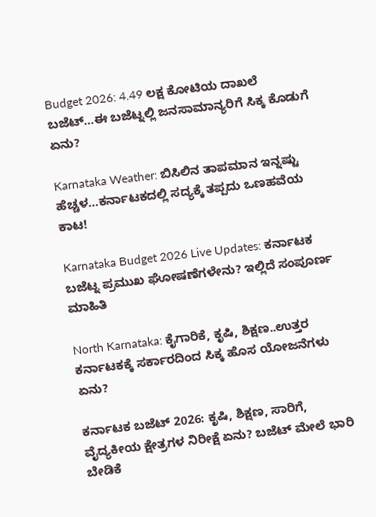Budget 2026: 4.49 ಲಕ್ಷ ಕೋಟಿಯ ದಾಖಲೆ ಬಜೆಟ್…ಈ ಬಜೆಟ್ನಲ್ಲಿ ಜನಸಾಮಾನ್ಯರಿಗೆ ಸಿಕ್ಕ ಕೊಡುಗೆ ಏನು?

Karnataka Weather: ಬಿಸಿಲಿನ ತಾಪಮಾನ ಇನ್ನಷ್ಟು ಹೆಚ್ಚಳ…ಕರ್ನಾಟಕದಲ್ಲಿ ಸದ್ಯಕ್ಕೆ ತಪ್ಪದು ಒಣಹವೆಯ ಕಾಟ!

Karnataka Budget 2026 Live Updates: ಕರ್ನಾಟಕ ಬಜೆಟ್ನ ಪ್ರಮುಖ ಘೋಷಣೆಗಳೇನು? ಇಲ್ಲಿದೆ ಸಂಪೂರ್ಣ ಮಾಹಿತಿ

North Karnataka: ಕೈಗಾರಿಕೆ, ಕೃಷಿ, ಶಿಕ್ಷಣ..ಉತ್ತರ ಕರ್ನಾಟಕಕ್ಕೆ ಸರ್ಕಾರದಿಂದ ಸಿಕ್ಕ ಹೊಸ ಯೋಜನೆಗಳು ಏನು?

ಕರ್ನಾಟಕ ಬಜೆಟ್ 2026: ಕೃಷಿ, ಶಿಕ್ಷಣ, ಸಾರಿಗೆ, ವೈದ್ಯಕೀಯ ಕ್ಷೇತ್ರಗಳ ನಿರೀಕ್ಷೆ ಏನು? ಬಜೆಟ್ ಮೇಲೆ ಭಾರಿ ಬೇಡಿಕೆ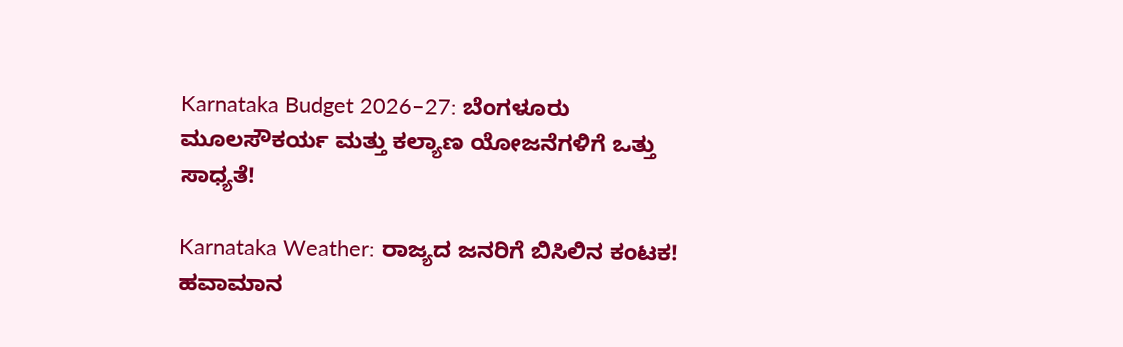Karnataka Budget 2026–27: ಬೆಂಗಳೂರು ಮೂಲಸೌಕರ್ಯ ಮತ್ತು ಕಲ್ಯಾಣ ಯೋಜನೆಗಳಿಗೆ ಒತ್ತು ಸಾಧ್ಯತೆ!

Karnataka Weather: ರಾಜ್ಯದ ಜನರಿಗೆ ಬಿಸಿಲಿನ ಕಂಟಕ! ಹವಾಮಾನ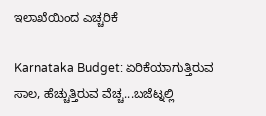ಇಲಾಖೆಯಿಂದ ಎಚ್ಚರಿಕೆ

Karnataka Budget: ಏರಿಕೆಯಾಗುತ್ತಿರುವ ಸಾಲ, ಹೆಚ್ಚುತ್ತಿರುವ ವೆಚ್ಚ...ಬಜೆಟ್ನಲ್ಲಿ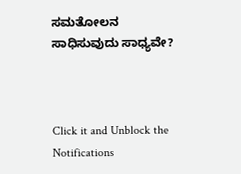ಸಮತೋಲನ ಸಾಧಿಸುವುದು ಸಾಧ್ಯವೇ?



Click it and Unblock the Notifications